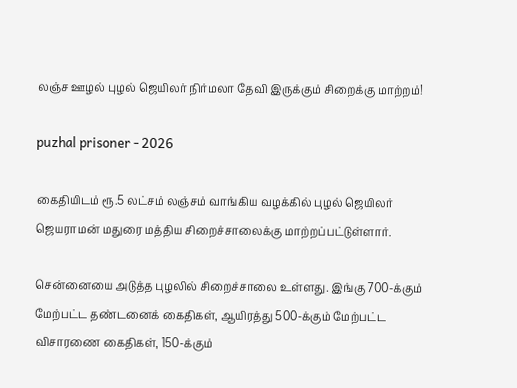லஞ்ச ஊழல் புழல் ஜெயிலர் நிர்மலா தேவி இருக்கும் சிறைக்கு மாற்றம்!

puzhal prisoner - 2026

கைதியிடம் ரூ.5 லட்சம் லஞ்சம் வாங்கிய வழக்கில் புழல் ஜெயிலர் ஜெயராமன் மதுரை மத்திய சிறைச்சாலைக்கு மாற்றப்பட்டுள்ளார்.

சென்னையை அடுத்த புழலில் சிறைச்சாலை உள்ளது. இங்கு 700-க்கும் மேற்பட்ட தண்டனைக் கைதிகள், ஆயிரத்து 500-க்கும் மேற்பட்ட விசாரணை கைதிகள், 150-க்கும்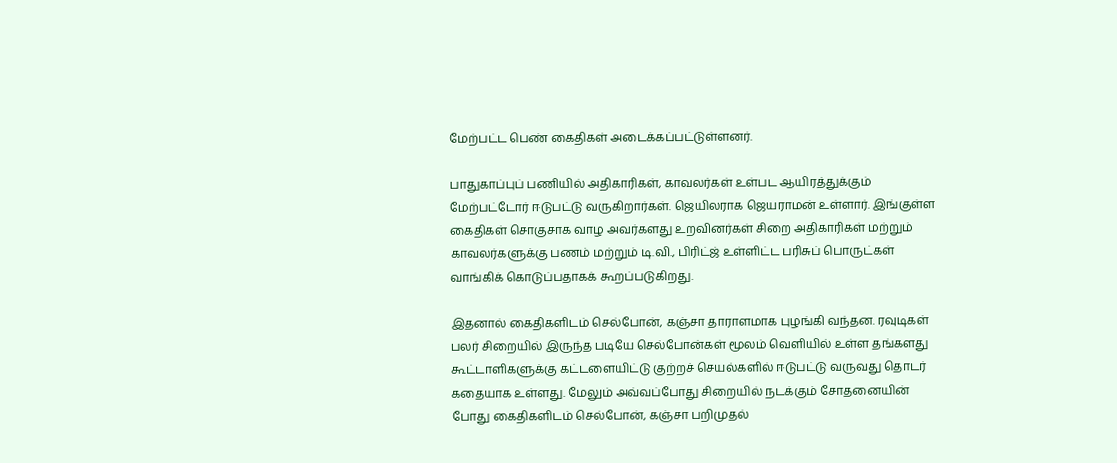மேற்பட்ட பெண் கைதிகள் அடைக்கப்பட்டுள்ளனர்.

பாதுகாப்புப் பணியில் அதிகாரிகள், காவலர்கள் உள்பட ஆயிரத்துக்கும் மேற்பட்டோர் ஈடுபட்டு வருகிறார்கள். ஜெயிலராக ஜெயராமன் உள்ளார். இங்குள்ள கைதிகள் சொகுசாக வாழ அவர்களது உறவினர்கள் சிறை அதிகாரிகள் மற்றும் காவலர்களுக்கு பணம் மற்றும் டி.வி., பிரிட்ஜ் உள்ளிட்ட பரிசுப் பொருட்கள் வாங்கிக் கொடுப்பதாகக் கூறப்படுகிறது.

இதனால் கைதிகளிடம் செல்போன், கஞ்சா தாராளமாக புழங்கி வந்தன. ரவுடிகள் பலர் சிறையில் இருந்த படியே செல்போன்கள் மூலம் வெளியில் உள்ள தங்களது கூட்டாளிகளுக்கு கட்டளையிட்டு குற்றச் செயல்களில் ஈடுபட்டு வருவது தொடர் கதையாக உள்ளது. மேலும் அவ்வப்போது சிறையில் நடக்கும் சோதனையின் போது கைதிகளிடம் செல்போன், கஞ்சா பறிமுதல்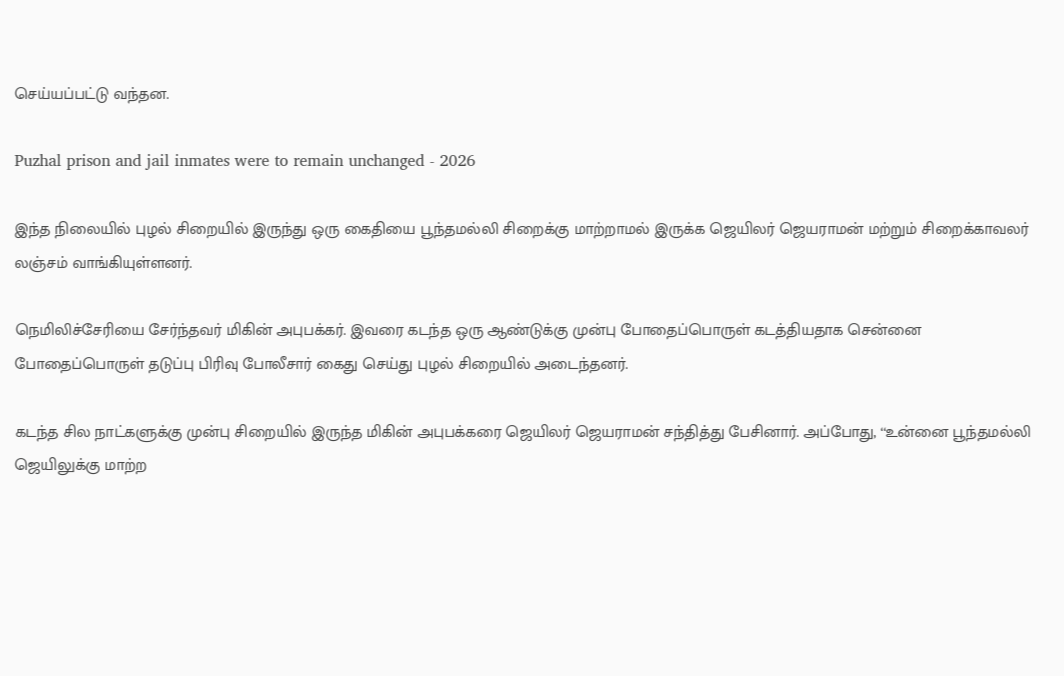செய்யப்பட்டு வந்தன.

Puzhal prison and jail inmates were to remain unchanged - 2026

இந்த நிலையில் புழல் சிறையில் இருந்து ஒரு கைதியை பூந்தமல்லி சிறைக்கு மாற்றாமல் இருக்க ஜெயிலர் ஜெயராமன் மற்றும் சிறைக்காவலர் லஞ்சம் வாங்கியுள்ளனர்.

நெமிலிச்சேரியை சேர்ந்தவர் மிகின் அபுபக்கர். இவரை கடந்த ஒரு ஆண்டுக்கு முன்பு போதைப்பொருள் கடத்தியதாக சென்னை போதைப்பொருள் தடுப்பு பிரிவு போலீசார் கைது செய்து புழல் சிறையில் அடைந்தனர்.

கடந்த சில நாட்களுக்கு முன்பு சிறையில் இருந்த மிகின் அபுபக்கரை ஜெயிலர் ஜெயராமன் சந்தித்து பேசினார். அப்போது, ‘‘உன்னை பூந்தமல்லி ஜெயிலுக்கு மாற்ற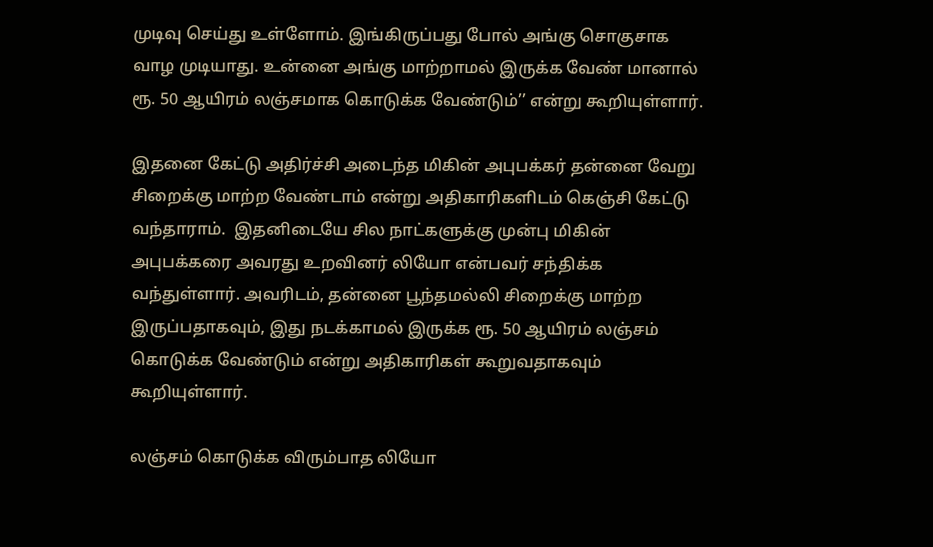முடிவு செய்து உள்ளோம். இங்கிருப்பது போல் அங்கு சொகுசாக வாழ முடியாது. உன்னை அங்கு மாற்றாமல் இருக்க வேண் மானால் ரூ. 50 ஆயிரம் லஞ்சமாக கொடுக்க வேண்டும்’’ என்று கூறியுள்ளார்.

இதனை கேட்டு அதிர்ச்சி அடைந்த மிகின் அபுபக்கர் தன்னை வேறு சிறைக்கு மாற்ற வேண்டாம் என்று அதிகாரிகளிடம் கெஞ்சி கேட்டு வந்தாராம்.  இதனிடையே சில நாட்களுக்கு முன்பு மிகின் அபுபக்கரை அவரது உறவினர் லியோ என்பவர் சந்திக்க வந்துள்ளார். அவரிடம், தன்னை பூந்தமல்லி சிறைக்கு மாற்ற இருப்பதாகவும், இது நடக்காமல் இருக்க ரூ. 50 ஆயிரம் லஞ்சம் கொடுக்க வேண்டும் என்று அதிகாரிகள் கூறுவதாகவும் கூறியுள்ளார்.

லஞ்சம் கொடுக்க விரும்பாத லியோ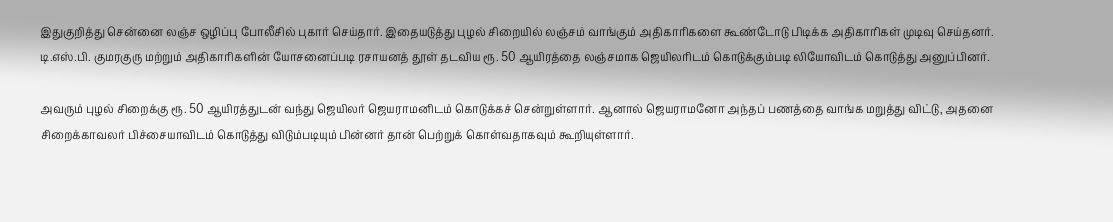இதுகுறித்து சென்னை லஞ்ச ஒழிப்பு போலீசில் புகார் செய்தார். இதையடுத்து புழல் சிறையில் லஞ்சம் வாங்கும் அதிகாரிகளை கூண்டோடு பிடிக்க அதிகாரிகள் முடிவு செய்தனர். டி.எஸ்.பி. குமரகுரு மற்றும் அதிகாரிகளின் யோசனைப்படி ரசாயனத் தூள் தடவிய ரூ. 50 ஆயிரத்தை லஞ்சமாக ஜெயிலரிடம் கொடுக்கும்படி லியோவிடம் கொடுத்து அனுப்பினர்.

அவரும் புழல் சிறைக்கு ரூ. 50 ஆயிரத்துடன் வந்து ஜெயிலர் ஜெயராமனிடம் கொடுக்கச் சென்றுள்ளார். ஆனால் ஜெயராமனோ அந்தப் பணத்தை வாங்க மறுத்து விட்டு, அதனை சிறைக்காவலர் பிச்சையாவிடம் கொடுத்து விடும்படியும் பின்னர் தான் பெற்றுக் கொள்வதாகவும் கூறியுள்ளார்.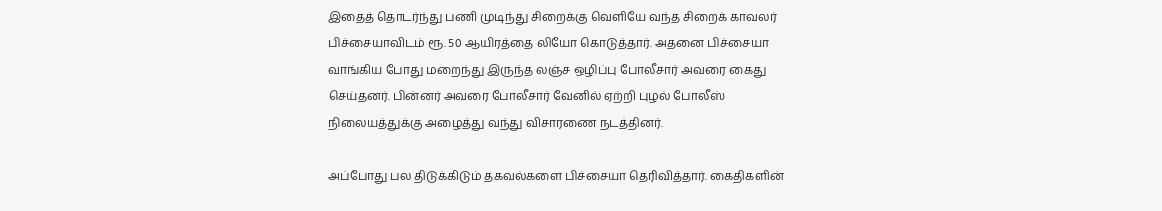இதைத் தொடர்ந்து பணி முடிந்து சிறைக்கு வெளியே வந்த சிறைக் காவலர் பிச்சையாவிடம் ரூ. 50 ஆயிரத்தை லியோ கொடுத்தார். அதனை பிச்சையா வாங்கிய போது மறைந்து இருந்த லஞ்ச ஒழிப்பு போலீசார் அவரை கைது செய்தனர். பின்னர் அவரை போலீசார் வேனில் ஏற்றி புழல் போலீஸ் நிலையத்துக்கு அழைத்து வந்து விசாரணை நடத்தினர்.

அப்போது பல திடுக்கிடும் தகவல்களை பிச்சையா தெரிவித்தார். கைதிகளின்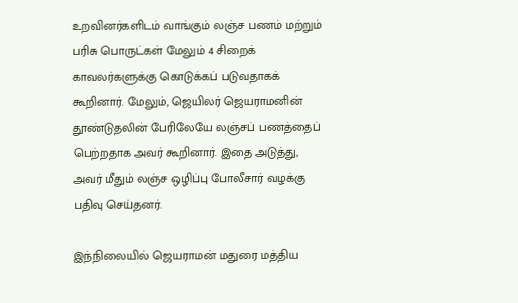உறவினர்களிடம் வாங்கும் லஞ்ச பணம் மற்றும் பரிசு பொருட்கள் மேலும் 4 சிறைக் காவலர்களுக்கு கொடுக்கப் படுவதாகக் கூறினார். மேலும், ஜெயிலர் ஜெயராமனின் தூண்டுதலின் பேரிலேயே லஞ்சப் பணத்தைப் பெற்றதாக அவர் கூறினார். இதை அடுத்து,  அவர் மீதும் லஞ்ச ஒழிப்பு போலீசார் வழக்கு பதிவு செய்தனர்.

இந்நிலையில் ஜெயராமன் மதுரை மத்திய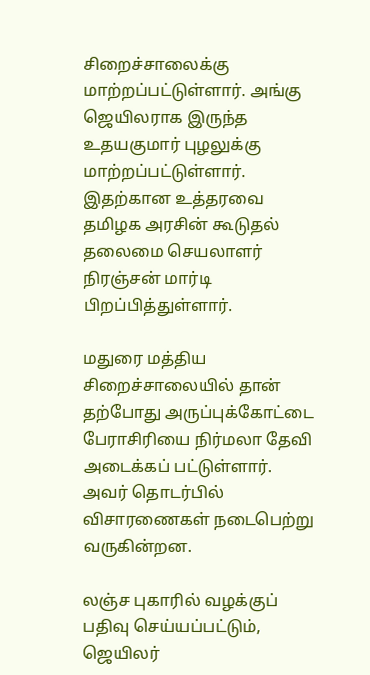சிறைச்சாலைக்கு மாற்றப்பட்டுள்ளார். அங்கு ஜெயிலராக இருந்த உதயகுமார் புழலுக்கு மாற்றப்பட்டுள்ளார். இதற்கான உத்தரவை தமிழக அரசின் கூடுதல் தலைமை செயலாளர் நிரஞ்சன் மார்டி பிறப்பித்துள்ளார்.

மதுரை மத்திய சிறைச்சாலையில் தான் தற்போது அருப்புக்கோட்டை பேராசிரியை நிர்மலா தேவி அடைக்கப் பட்டுள்ளார். அவர் தொடர்பில் விசாரணைகள் நடைபெற்று வருகின்றன.

லஞ்ச புகாரில் வழக்குப் பதிவு செய்யப்பட்டும், ஜெயிலர்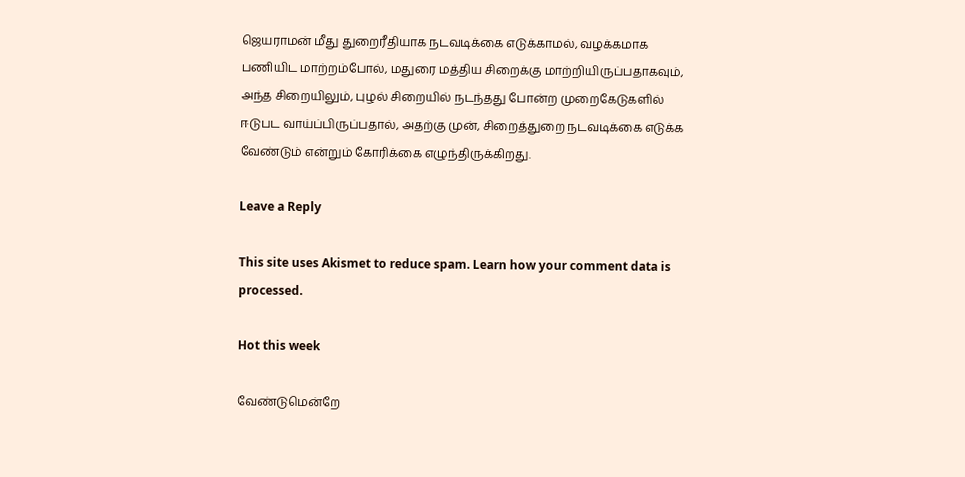ஜெயராமன் மீது துறைரீதியாக நடவடிக்கை எடுக்காமல், வழக்கமாக பணியிட மாற்றம்போல், மதுரை மத்திய சிறைக்கு மாற்றியிருப்பதாகவும், அந்த சிறையிலும், புழல் சிறையில் நடந்தது போன்ற முறைகேடுகளில் ஈடுபட வாய்ப்பிருப்பதால், அதற்கு முன், சிறைத்துறை நடவடிக்கை எடுக்க வேண்டும் என்றும் கோரிக்கை எழுந்திருக்கிறது.

Leave a Reply

This site uses Akismet to reduce spam. Learn how your comment data is processed.

Hot this week

வேண்டுமென்றே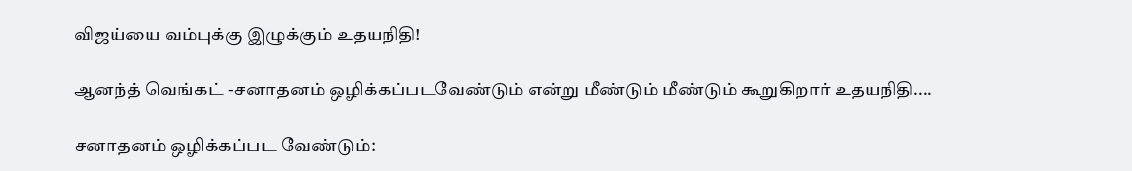விஜய்யை வம்புக்கு இழுக்கும் உதயநிதி!

ஆனந்த் வெங்கட் -சனாதனம் ஒழிக்கப்படவேண்டும் என்று மீண்டும் மீண்டும் கூறுகிறார் உதயநிதி....

சனாதனம் ஒழிக்கப்பட வேண்டும்: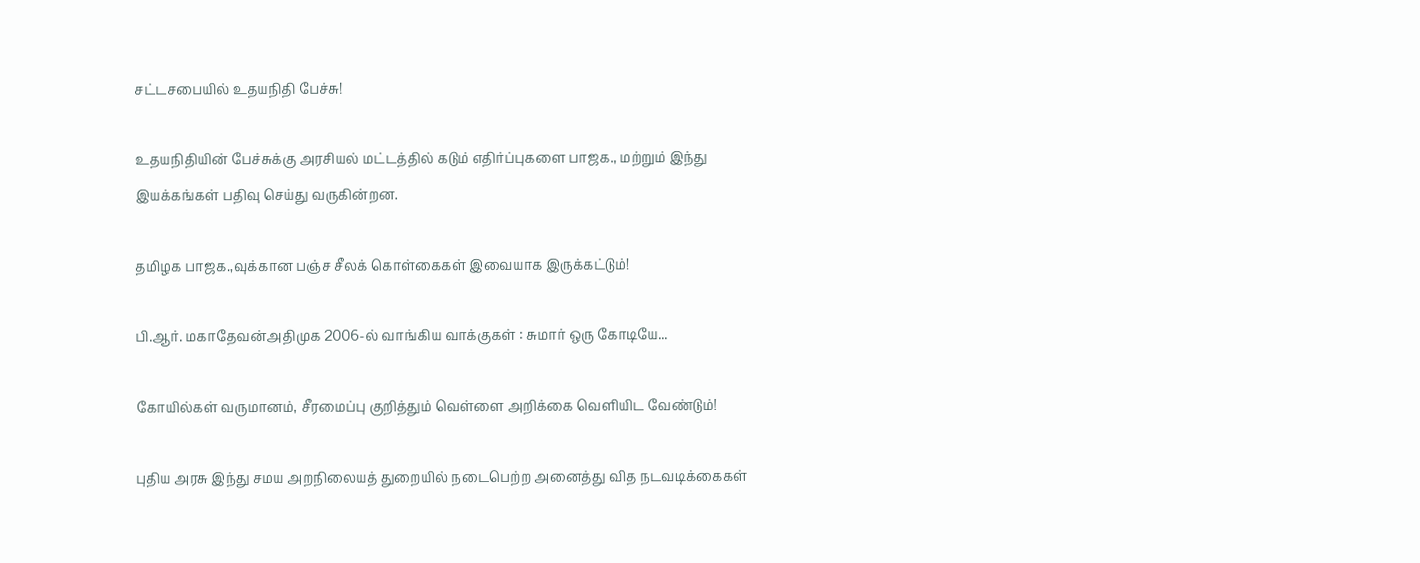சட்டசபையில் உதயநிதி பேச்சு!

உதயநிதியின் பேச்சுக்கு அரசியல் மட்டத்தில் கடும் எதிர்ப்புகளை பாஜக., மற்றும் இந்து இயக்கங்கள் பதிவு செய்து வருகின்றன.

தமிழக பாஜக.,வுக்கான பஞ்ச சீலக் கொள்கைகள் இவையாக இருக்கட்டும்!

பி.ஆர். மகாதேவன்அதிமுக 2006-ல் வாங்கிய வாக்குகள் : சுமார் ஒரு கோடியே...

கோயில்கள் வருமானம், சீரமைப்பு குறித்தும் வெள்ளை அறிக்கை வெளியிட வேண்டும்!

புதிய அரசு இந்து சமய அறநிலையத் துறையில் நடைபெற்ற அனைத்து வித நடவடிக்கைகள்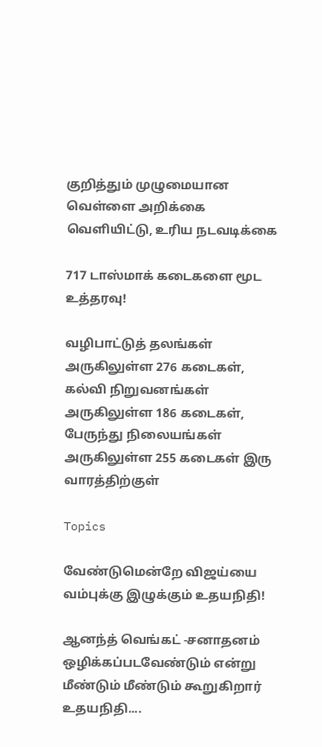குறித்தும் முழுமையான வெள்ளை அறிக்கை வெளியிட்டு, உரிய நடவடிக்கை

717 டாஸ்மாக் கடைகளை மூட உத்தரவு!

வழிபாட்டுத் தலங்கள் அருகிலுள்ள 276 கடைகள், கல்வி நிறுவனங்கள் அருகிலுள்ள 186 கடைகள், பேருந்து நிலையங்கள் அருகிலுள்ள 255 கடைகள் இரு வாரத்திற்குள்

Topics

வேண்டுமென்றே விஜய்யை வம்புக்கு இழுக்கும் உதயநிதி!

ஆனந்த் வெங்கட் -சனாதனம் ஒழிக்கப்படவேண்டும் என்று மீண்டும் மீண்டும் கூறுகிறார் உதயநிதி....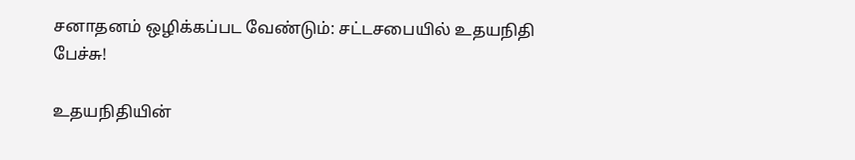சனாதனம் ஒழிக்கப்பட வேண்டும்: சட்டசபையில் உதயநிதி பேச்சு!

உதயநிதியின்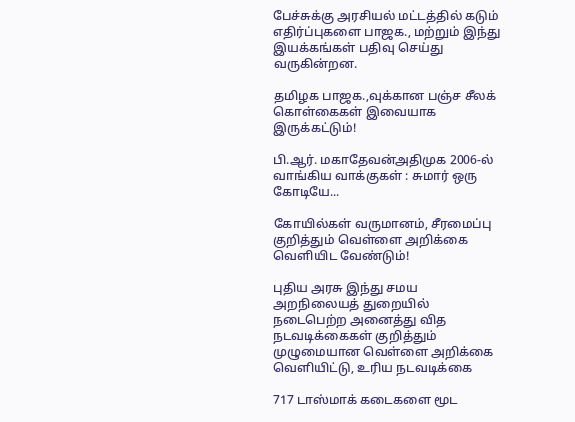பேச்சுக்கு அரசியல் மட்டத்தில் கடும் எதிர்ப்புகளை பாஜக., மற்றும் இந்து இயக்கங்கள் பதிவு செய்து வருகின்றன.

தமிழக பாஜக.,வுக்கான பஞ்ச சீலக் கொள்கைகள் இவையாக இருக்கட்டும்!

பி.ஆர். மகாதேவன்அதிமுக 2006-ல் வாங்கிய வாக்குகள் : சுமார் ஒரு கோடியே...

கோயில்கள் வருமானம், சீரமைப்பு குறித்தும் வெள்ளை அறிக்கை வெளியிட வேண்டும்!

புதிய அரசு இந்து சமய அறநிலையத் துறையில் நடைபெற்ற அனைத்து வித நடவடிக்கைகள் குறித்தும் முழுமையான வெள்ளை அறிக்கை வெளியிட்டு, உரிய நடவடிக்கை

717 டாஸ்மாக் கடைகளை மூட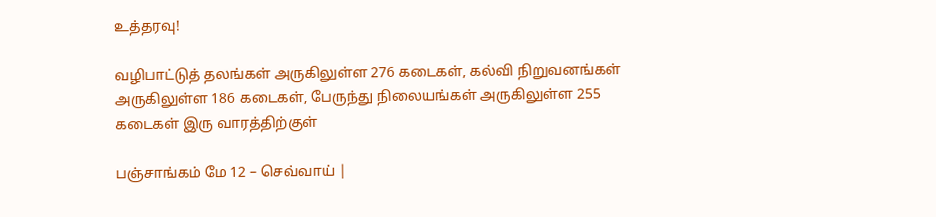உத்தரவு!

வழிபாட்டுத் தலங்கள் அருகிலுள்ள 276 கடைகள், கல்வி நிறுவனங்கள் அருகிலுள்ள 186 கடைகள், பேருந்து நிலையங்கள் அருகிலுள்ள 255 கடைகள் இரு வாரத்திற்குள்

பஞ்சாங்கம் மே 12 – செவ்வாய் |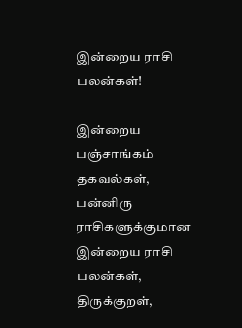இன்றைய ராசி பலன்கள்!

இன்றைய பஞ்சாங்கம் தகவல்கள், பன்னிரு ராசிகளுக்குமான இன்றைய ராசி பலன்கள், திருக்குறள்,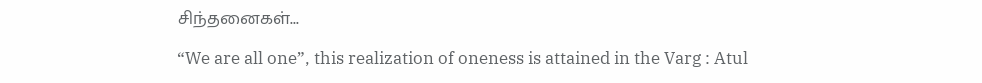சிந்தனைகள்...

“We are all one”, this realization of oneness is attained in the Varg : Atul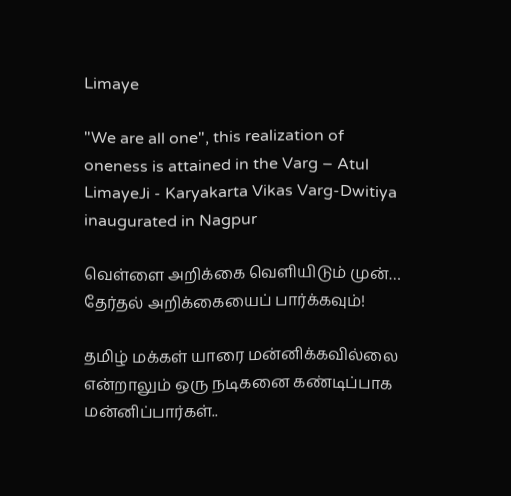Limaye

"We are all one", this realization of oneness is attained in the Varg – Atul LimayeJi - Karyakarta Vikas Varg-Dwitiya inaugurated in Nagpur

வெள்ளை அறிக்கை வெளியிடும் முன்… தேர்தல் அறிக்கையைப் பார்க்கவும்!

தமிழ் மக்கள் யாரை மன்னிக்கவில்லை என்றாலும் ஒரு நடிகனை கண்டிப்பாக மன்னிப்பார்கள்..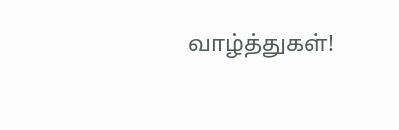வாழ்த்துகள்!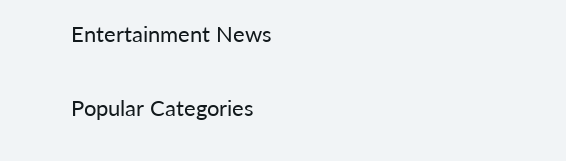Entertainment News

Popular Categories